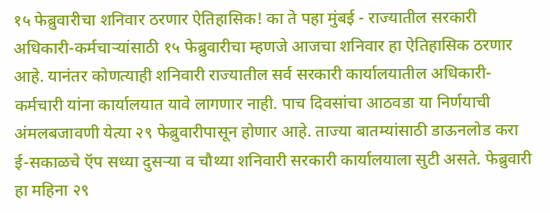१५ फेब्रुवारीचा शनिवार ठरणार ऐतिहासिक! का ते पहा मुंबई - राज्यातील सरकारी अधिकारी-कर्मचाऱ्यांसाठी १५ फेब्रुवारीचा म्हणजे आजचा शनिवार हा ऐतिहासिक ठरणार आहे. यानंतर कोणत्याही शनिवारी राज्यातील सर्व सरकारी कार्यालयातील अधिकारी-कर्मचारी यांना कार्यालयात यावे लागणार नाही. पाच दिवसांचा आठवडा या निर्णयाची अंमलबजावणी येत्या २९ फेब्रुवारीपासून होणार आहे. ताज्या बातम्यांसाठी डाऊनलोड करा ई-सकाळचे ऍप सध्या दुसऱ्या व चौथ्या शनिवारी सरकारी कार्यालयाला सुटी असते. फेब्रुवारी हा महिना २९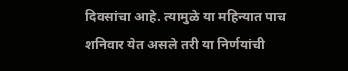दिवसांचा आहे. त्यामुळे या महिन्यात पाच शनिवार येत असले तरी या निर्णयांची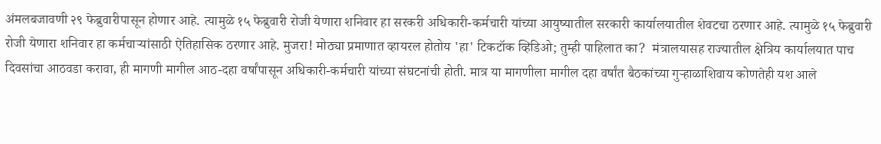अंमलबजावणी २९ फेब्रुवारीपासून होणार आहे. त्यामुळे १५ फेब्रुवारी रोजी येणारा शनिवार हा सरकरी अधिकारी-कर्मचारी यांच्या आयुष्यातील सरकारी कार्यालयातील शेवटचा ठरणार आहे. त्यामुळे १५ फेब्रुवारी रोजी येणारा शनिवार हा कर्मचाऱ्यांसाठी ऐतिहासिक ठरणार आहे. मुजरा! मोठ्या प्रमाणात व्हायरल होतोय 'हा' टिकटॉक व्हिडिओ; तुम्ही पाहिलात का?  मंत्रालयासह राज्यातील क्षेत्रिय कार्यालयात पाच दिवसांचा आठवडा करावा, ही मागणी मागील आठ-दहा वर्षांपासून अधिकारी-कर्मचारी यांच्या संघटनांची होती. मात्र या मागणीला मागील दहा वर्षांत बैठकांच्या गुऱ्हाळाशिवाय कोणतेही यश आले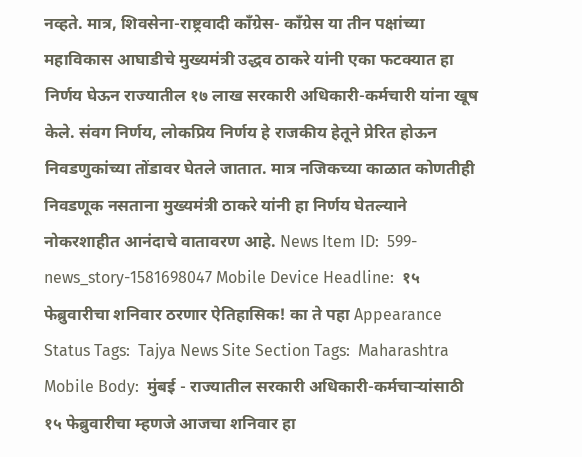नव्हते. मात्र, शिवसेना-राष्ट्रवादी कॉंग्रेस- कॉंग्रेस या तीन पक्षांच्या महाविकास आघाडीचे मुख्यमंत्री उद्धव ठाकरे यांनी एका फटक्‍यात हा निर्णय घेऊन राज्यातील १७ लाख सरकारी अधिकारी-कर्मचारी यांना खूष केले. संवग निर्णय, लोकप्रिय निर्णय हे राजकीय हेतूने प्रेरित होऊन निवडणुकांच्या तोंडावर घेतले जातात. मात्र नजिकच्या काळात कोणतीही निवडणूक नसताना मुख्यमंत्री ठाकरे यांनी हा निर्णय घेतल्याने नोकरशाहीत आनंदाचे वातावरण आहे. News Item ID:  599-news_story-1581698047 Mobile Device Headline:  १५ फेब्रुवारीचा शनिवार ठरणार ऐतिहासिक! का ते पहा Appearance Status Tags:  Tajya News Site Section Tags:  Maharashtra Mobile Body:  मुंबई - राज्यातील सरकारी अधिकारी-कर्मचाऱ्यांसाठी १५ फेब्रुवारीचा म्हणजे आजचा शनिवार हा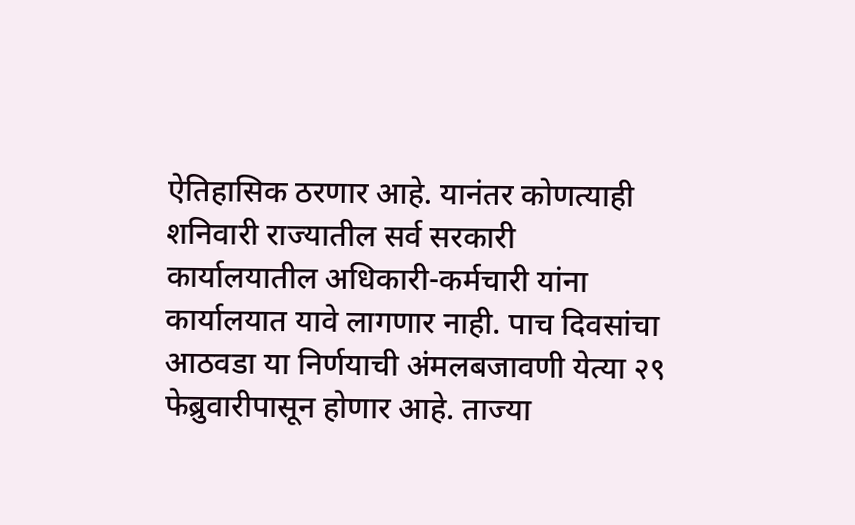ऐतिहासिक ठरणार आहे. यानंतर कोणत्याही शनिवारी राज्यातील सर्व सरकारी कार्यालयातील अधिकारी-कर्मचारी यांना कार्यालयात यावे लागणार नाही. पाच दिवसांचा आठवडा या निर्णयाची अंमलबजावणी येत्या २९ फेब्रुवारीपासून होणार आहे. ताज्या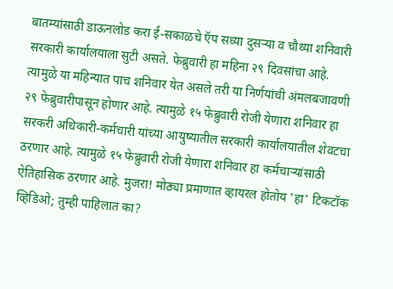बातम्यांसाठी डाऊनलोड करा ई-सकाळचे ऍप सध्या दुसऱ्या व चौथ्या शनिवारी सरकारी कार्यालयाला सुटी असते. फेब्रुवारी हा महिना २९ दिवसांचा आहे. त्यामुळे या महिन्यात पाच शनिवार येत असले तरी या निर्णयांची अंमलबजावणी २९ फेब्रुवारीपासून होणार आहे. त्यामुळे १५ फेब्रुवारी रोजी येणारा शनिवार हा सरकरी अधिकारी-कर्मचारी यांच्या आयुष्यातील सरकारी कार्यालयातील शेवटचा ठरणार आहे. त्यामुळे १५ फेब्रुवारी रोजी येणारा शनिवार हा कर्मचाऱ्यांसाठी ऐतिहासिक ठरणार आहे. मुजरा! मोठ्या प्रमाणात व्हायरल होतोय 'हा' टिकटॉक व्हिडिओ; तुम्ही पाहिलात का?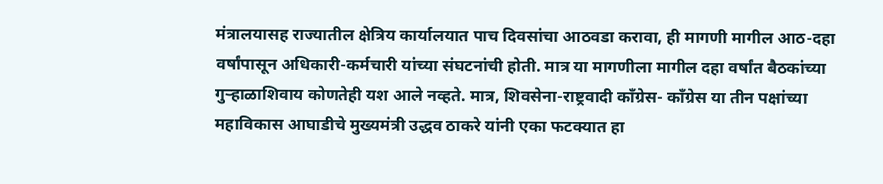मंत्रालयासह राज्यातील क्षेत्रिय कार्यालयात पाच दिवसांचा आठवडा करावा, ही मागणी मागील आठ-दहा वर्षांपासून अधिकारी-कर्मचारी यांच्या संघटनांची होती. मात्र या मागणीला मागील दहा वर्षांत बैठकांच्या गुऱ्हाळाशिवाय कोणतेही यश आले नव्हते. मात्र, शिवसेना-राष्ट्रवादी कॉंग्रेस- कॉंग्रेस या तीन पक्षांच्या महाविकास आघाडीचे मुख्यमंत्री उद्धव ठाकरे यांनी एका फटक्‍यात हा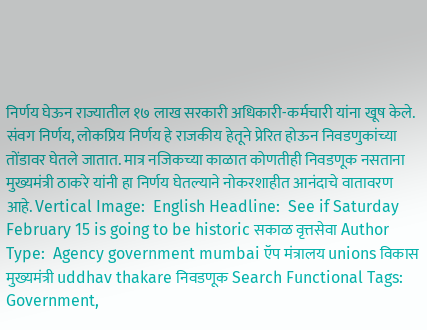निर्णय घेऊन राज्यातील १७ लाख सरकारी अधिकारी-कर्मचारी यांना खूष केले. संवग निर्णय, लोकप्रिय निर्णय हे राजकीय हेतूने प्रेरित होऊन निवडणुकांच्या तोंडावर घेतले जातात. मात्र नजिकच्या काळात कोणतीही निवडणूक नसताना मुख्यमंत्री ठाकरे यांनी हा निर्णय घेतल्याने नोकरशाहीत आनंदाचे वातावरण आहे. Vertical Image:  English Headline:  See if Saturday February 15 is going to be historic सकाळ वृत्तसेवा Author Type:  Agency government mumbai ऍप मंत्रालय unions विकास मुख्यमंत्री uddhav thakare निवडणूक Search Functional Tags:  Government,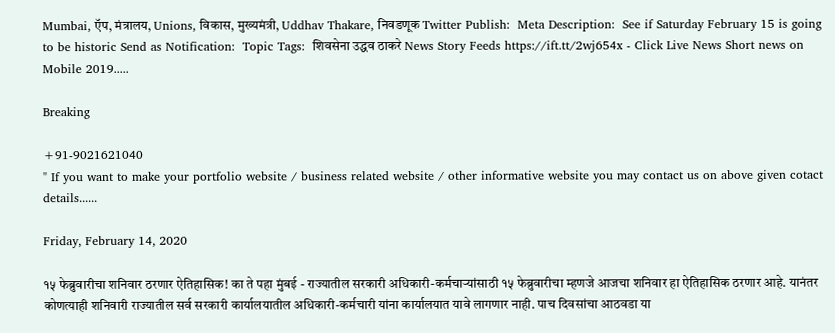Mumbai, ऍप, मंत्रालय, Unions, विकास, मुख्यमंत्री, Uddhav Thakare, निवडणूक Twitter Publish:  Meta Description:  See if Saturday February 15 is going to be historic Send as Notification:  Topic Tags:  शिवसेना उद्धव ठाकरे News Story Feeds https://ift.tt/2wj654x - Click Live News Short news on Mobile 2019.....

Breaking

+91-9021621040
" If you want to make your portfolio website / business related website / other informative website you may contact us on above given cotact details......

Friday, February 14, 2020

१५ फेब्रुवारीचा शनिवार ठरणार ऐतिहासिक! का ते पहा मुंबई - राज्यातील सरकारी अधिकारी-कर्मचाऱ्यांसाठी १५ फेब्रुवारीचा म्हणजे आजचा शनिवार हा ऐतिहासिक ठरणार आहे. यानंतर कोणत्याही शनिवारी राज्यातील सर्व सरकारी कार्यालयातील अधिकारी-कर्मचारी यांना कार्यालयात यावे लागणार नाही. पाच दिवसांचा आठवडा या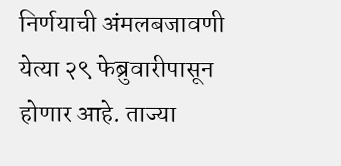निर्णयाची अंमलबजावणी येत्या २९ फेब्रुवारीपासून होणार आहे. ताज्या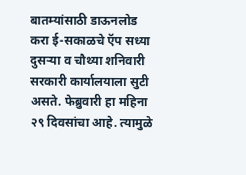बातम्यांसाठी डाऊनलोड करा ई-सकाळचे ऍप सध्या दुसऱ्या व चौथ्या शनिवारी सरकारी कार्यालयाला सुटी असते. फेब्रुवारी हा महिना २९ दिवसांचा आहे. त्यामुळे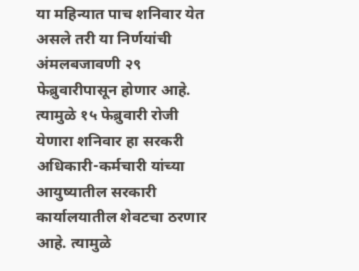या महिन्यात पाच शनिवार येत असले तरी या निर्णयांची अंमलबजावणी २९ फेब्रुवारीपासून होणार आहे. त्यामुळे १५ फेब्रुवारी रोजी येणारा शनिवार हा सरकरी अधिकारी-कर्मचारी यांच्या आयुष्यातील सरकारी कार्यालयातील शेवटचा ठरणार आहे. त्यामुळे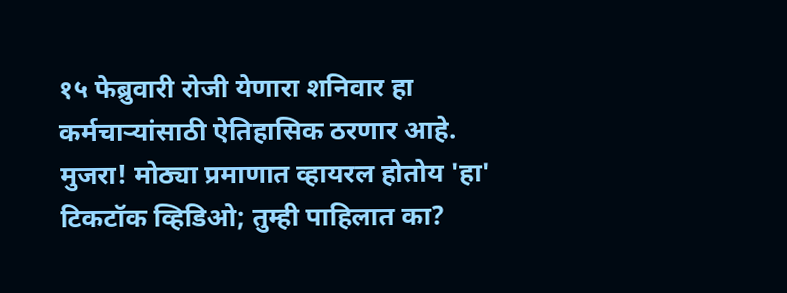१५ फेब्रुवारी रोजी येणारा शनिवार हा कर्मचाऱ्यांसाठी ऐतिहासिक ठरणार आहे. मुजरा! मोठ्या प्रमाणात व्हायरल होतोय 'हा' टिकटॉक व्हिडिओ; तुम्ही पाहिलात का?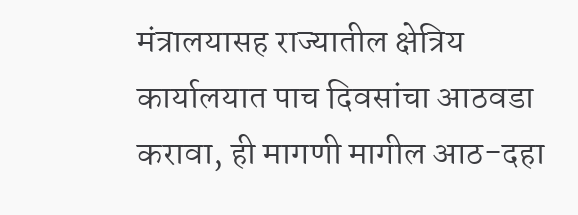मंत्रालयासह राज्यातील क्षेत्रिय कार्यालयात पाच दिवसांचा आठवडा करावा, ही मागणी मागील आठ-दहा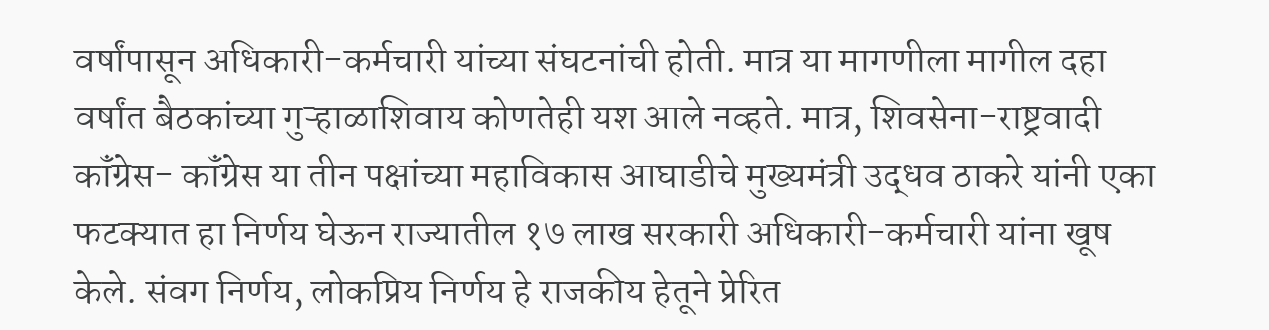वर्षांपासून अधिकारी-कर्मचारी यांच्या संघटनांची होती. मात्र या मागणीला मागील दहा वर्षांत बैठकांच्या गुऱ्हाळाशिवाय कोणतेही यश आले नव्हते. मात्र, शिवसेना-राष्ट्रवादी कॉंग्रेस- कॉंग्रेस या तीन पक्षांच्या महाविकास आघाडीचे मुख्यमंत्री उद्धव ठाकरे यांनी एका फटक्‍यात हा निर्णय घेऊन राज्यातील १७ लाख सरकारी अधिकारी-कर्मचारी यांना खूष केले. संवग निर्णय, लोकप्रिय निर्णय हे राजकीय हेतूने प्रेरित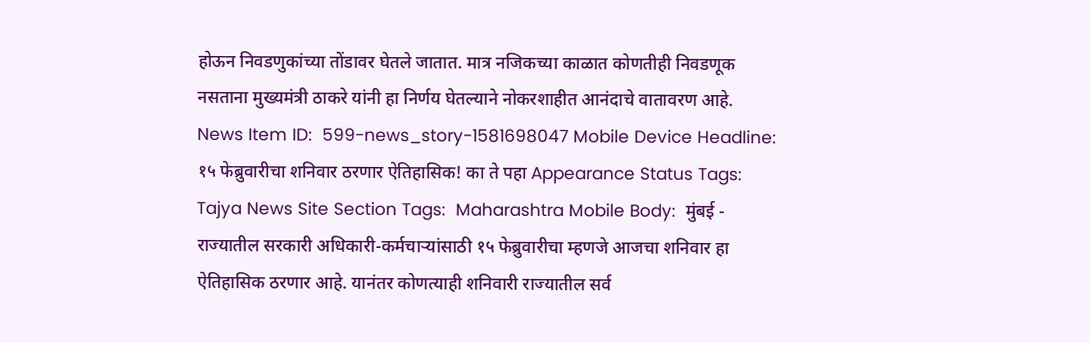होऊन निवडणुकांच्या तोंडावर घेतले जातात. मात्र नजिकच्या काळात कोणतीही निवडणूक नसताना मुख्यमंत्री ठाकरे यांनी हा निर्णय घेतल्याने नोकरशाहीत आनंदाचे वातावरण आहे. News Item ID:  599-news_story-1581698047 Mobile Device Headline:  १५ फेब्रुवारीचा शनिवार ठरणार ऐतिहासिक! का ते पहा Appearance Status Tags:  Tajya News Site Section Tags:  Maharashtra Mobile Body:  मुंबई - राज्यातील सरकारी अधिकारी-कर्मचाऱ्यांसाठी १५ फेब्रुवारीचा म्हणजे आजचा शनिवार हा ऐतिहासिक ठरणार आहे. यानंतर कोणत्याही शनिवारी राज्यातील सर्व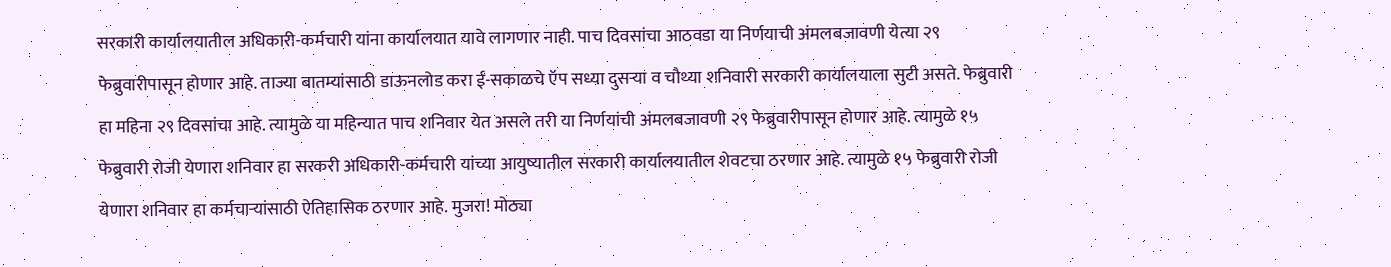सरकारी कार्यालयातील अधिकारी-कर्मचारी यांना कार्यालयात यावे लागणार नाही. पाच दिवसांचा आठवडा या निर्णयाची अंमलबजावणी येत्या २९ फेब्रुवारीपासून होणार आहे. ताज्या बातम्यांसाठी डाऊनलोड करा ई-सकाळचे ऍप सध्या दुसऱ्या व चौथ्या शनिवारी सरकारी कार्यालयाला सुटी असते. फेब्रुवारी हा महिना २९ दिवसांचा आहे. त्यामुळे या महिन्यात पाच शनिवार येत असले तरी या निर्णयांची अंमलबजावणी २९ फेब्रुवारीपासून होणार आहे. त्यामुळे १५ फेब्रुवारी रोजी येणारा शनिवार हा सरकरी अधिकारी-कर्मचारी यांच्या आयुष्यातील सरकारी कार्यालयातील शेवटचा ठरणार आहे. त्यामुळे १५ फेब्रुवारी रोजी येणारा शनिवार हा कर्मचाऱ्यांसाठी ऐतिहासिक ठरणार आहे. मुजरा! मोठ्या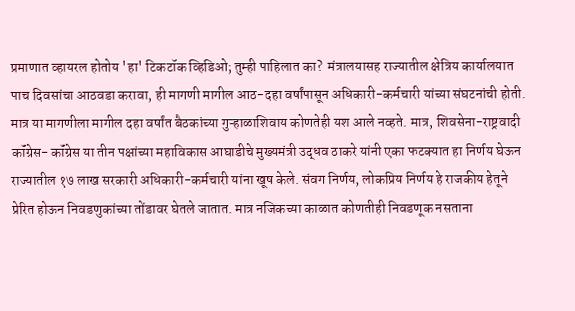प्रमाणात व्हायरल होतोय 'हा' टिकटॉक व्हिडिओ; तुम्ही पाहिलात का?  मंत्रालयासह राज्यातील क्षेत्रिय कार्यालयात पाच दिवसांचा आठवडा करावा, ही मागणी मागील आठ-दहा वर्षांपासून अधिकारी-कर्मचारी यांच्या संघटनांची होती. मात्र या मागणीला मागील दहा वर्षांत बैठकांच्या गुऱ्हाळाशिवाय कोणतेही यश आले नव्हते. मात्र, शिवसेना-राष्ट्रवादी कॉंग्रेस- कॉंग्रेस या तीन पक्षांच्या महाविकास आघाडीचे मुख्यमंत्री उद्धव ठाकरे यांनी एका फटक्‍यात हा निर्णय घेऊन राज्यातील १७ लाख सरकारी अधिकारी-कर्मचारी यांना खूष केले. संवग निर्णय, लोकप्रिय निर्णय हे राजकीय हेतूने प्रेरित होऊन निवडणुकांच्या तोंडावर घेतले जातात. मात्र नजिकच्या काळात कोणतीही निवडणूक नसताना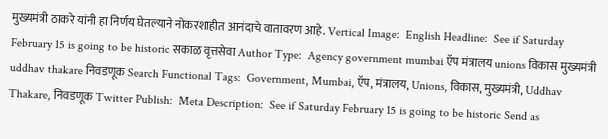मुख्यमंत्री ठाकरे यांनी हा निर्णय घेतल्याने नोकरशाहीत आनंदाचे वातावरण आहे. Vertical Image:  English Headline:  See if Saturday February 15 is going to be historic सकाळ वृत्तसेवा Author Type:  Agency government mumbai ऍप मंत्रालय unions विकास मुख्यमंत्री uddhav thakare निवडणूक Search Functional Tags:  Government, Mumbai, ऍप, मंत्रालय, Unions, विकास, मुख्यमंत्री, Uddhav Thakare, निवडणूक Twitter Publish:  Meta Description:  See if Saturday February 15 is going to be historic Send as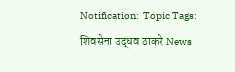Notification:  Topic Tags:  शिवसेना उद्धव ठाकरे News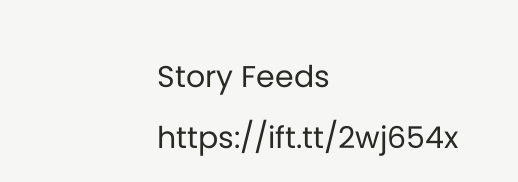Story Feeds https://ift.tt/2wj654x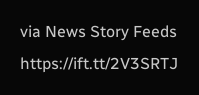via News Story Feeds https://ift.tt/2V3SRTJ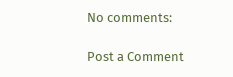No comments:

Post a Comment